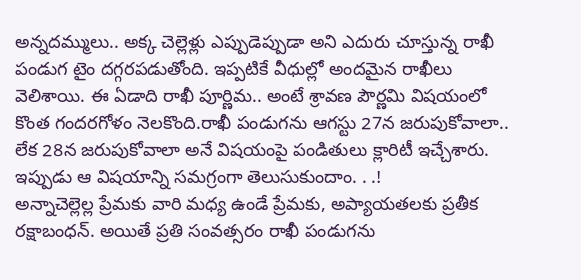అన్నదమ్ములు.. అక్క చెల్లెళ్లు ఎప్పుడెప్పుడా అని ఎదురు చూస్తున్న రాఖీ పండుగ టైం దగ్గరపడుతోంది. ఇప్పటికే వీధుల్లో అందమైన రాఖీలు వెలిశాయి. ఈ ఏడాది రాఖీ పూర్ణిమ.. అంటే శ్రావణ పౌర్ణమి విషయంలో కొంత గందరగోళం నెలకొంది.రాఖీ పండుగను ఆగస్టు 27న జరుపుకోవాలా.. లేక 28న జరుపుకోవాలా అనే విషయంపై పండితులు క్లారిటీ ఇచ్చేశారు. ఇప్పుడు ఆ విషయాన్ని సమగ్రంగా తెలుసుకుందాం. . .!
అన్నాచెల్లెల్ల ప్రేమకు వారి మధ్య ఉండే ప్రేమకు, అప్యాయతలకు ప్రతీక రక్షాబంధన్. అయితే ప్రతి సంవత్సరం రాఖీ పండుగను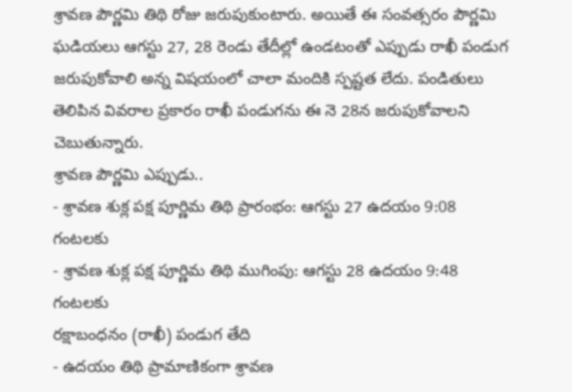శ్రావణ పౌర్ణమి తిథి రోజు జరుపుకుంటారు. అయితే ఈ సంవత్సరం పౌర్ణమి ఘడియలు ఆగస్టు 27, 28 రెండు తేదీల్లో ఉండటంతో ఎప్పుడు రాఖీ పండుగ జరుపుకోవాలి అన్న విషయంలో చాలా మందికి స్పష్టత లేదు. పండితులు తెలిపిన వివరాల ప్రకారం రాఖీ పండుగను ఈ నె 28న జరుపుకోవాలని చెబుతున్నారు.
శ్రావణ పౌర్ణమి ఎప్పుడు..
- శ్రావణ శుక్ల పక్ష పూర్ణిమ తిథి ప్రారంభం: ఆగస్టు 27 ఉదయం 9:08 గంటలకు
- శ్రావణ శుక్ల పక్ష పూర్ణిమ తిథి ముగింపు: ఆగస్టు 28 ఉదయం 9:48 గంటలకు
రక్షాబంధనం (రాఖీ) పండుగ తేది
- ఉదయం తిథి ప్రామాణికంగా శ్రావణ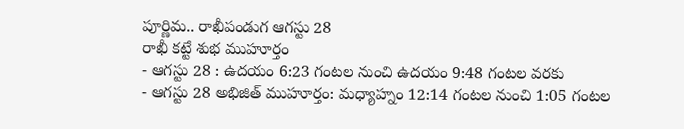పూర్ణిమ.. రాఖీపండుగ ఆగస్టు 28
రాఖీ కట్టే శుభ ముహూర్తం
- ఆగస్టు 28 : ఉదయం 6:23 గంటల నుంచి ఉదయం 9:48 గంటల వరకు
- ఆగస్టు 28 అభిజిత్ ముహూర్తం: మధ్యాహ్నం 12:14 గంటల నుంచి 1:05 గంటల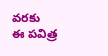వరకు
ఈ పవిత్ర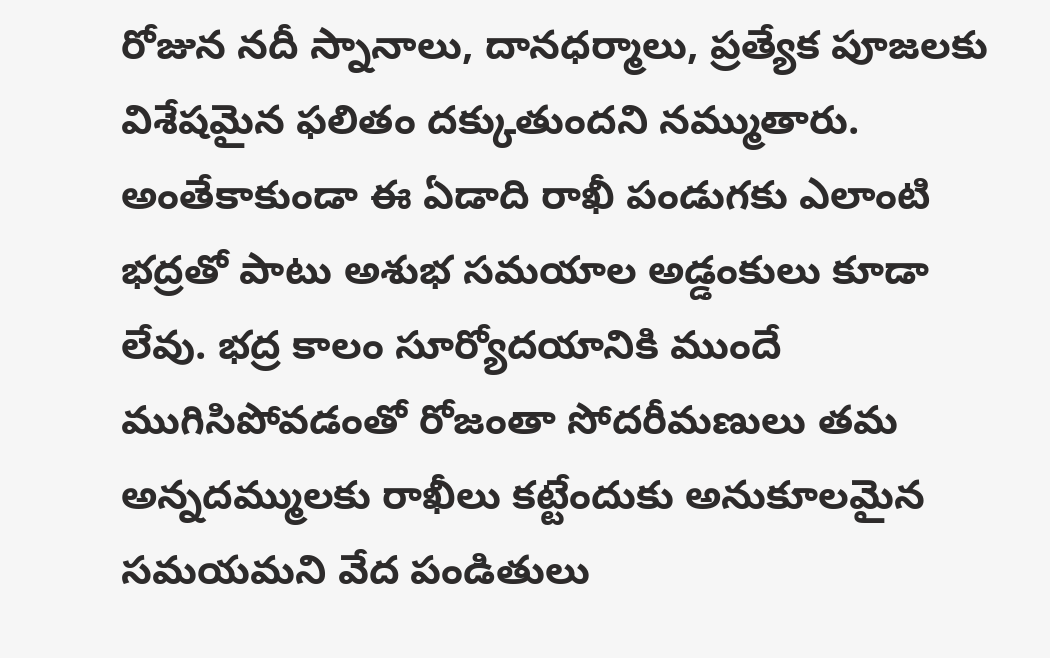రోజున నదీ స్నానాలు, దానధర్మాలు, ప్రత్యేక పూజలకు విశేషమైన ఫలితం దక్కుతుందని నమ్ముతారు. అంతేకాకుండా ఈ ఏడాది రాఖీ పండుగకు ఎలాంటి భద్రతో పాటు అశుభ సమయాల అడ్డంకులు కూడా లేవు. భద్ర కాలం సూర్యోదయానికి ముందే ముగిసిపోవడంతో రోజంతా సోదరీమణులు తమ అన్నదమ్ములకు రాఖీలు కట్టేందుకు అనుకూలమైన సమయమని వేద పండితులు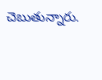చెబుతున్నారు.